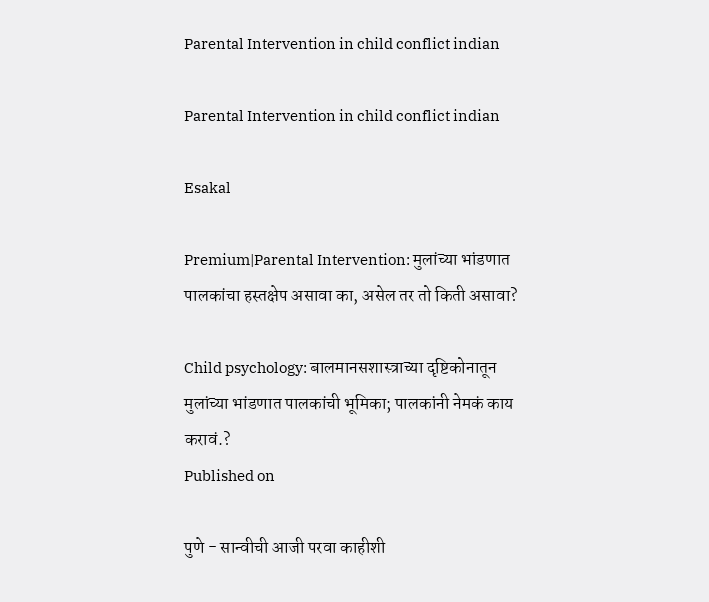Parental Intervention in child conflict indian

Parental Intervention in child conflict indian

Esakal

Premium|Parental Intervention: मुलांच्या भांडणात पालकांचा हस्तक्षेप असावा का, असेल तर तो किती असावा?

Child psychology: बालमानसशास्त्राच्या दृष्टिकोनातून मुलांच्या भांडणात पालकांची भूमिका; पालकांनी नेमकं काय करावं.?
Published on

पुणे - सान्वीची आजी परवा काहीशी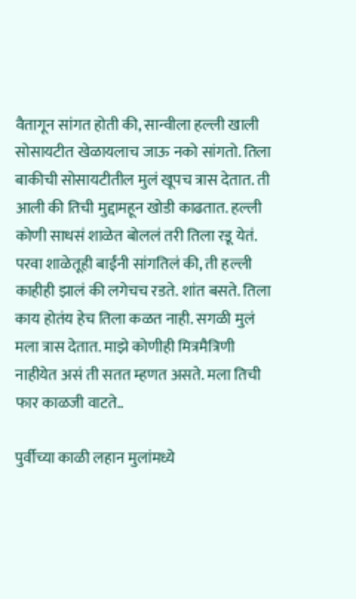वैतागून सांगत होती की, सान्वीला हल्ली खाली सोसायटीत खेळायलाच जाऊ नको सांगतो. तिला बाकीची सोसायटीतील मुलं खूपच त्रास देतात. ती आली की तिची मुद्दामहून खोडी काढतात. हल्ली कोणी साधसं शाळेत बोललं तरी तिला रडू येतं. परवा शाळेतूही बाईंनी सांगतिलं की, ती हल्ली काहीही झालं की लगेचच रडते. शांत बसते. तिला काय होतंय हेच तिला कळत नाही. सगळी मुलं मला त्रास देतात. माझे कोणीही मित्रमैत्रिणी नाहीयेत असं ती सतत म्हणत असते. मला तिची फार काळजी वाटते..

पुर्वीच्या काळी लहान मुलांमध्ये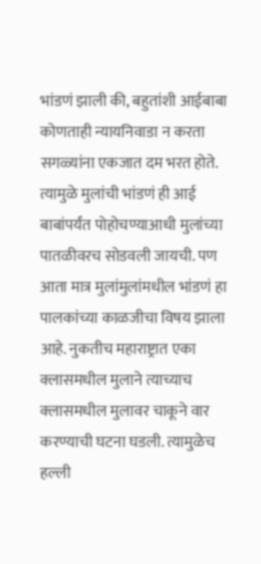भांडणं झाली की, बहुतांशी आईबाबा कोणताही न्यायनिवाडा न करता सगळ्यांना एकजात दम भरत होते. त्यामुळे मुलांची भांडणं ही आई बाबांपर्यंत पोहोचण्याआधी मुलांच्या पातळीवरच सोडवली जायची. पण आता मात्र मुलांमुलांमधील भांडणं हा पालकांच्या काळजीचा विषय झाला आहे. नुकतीच महाराष्ट्रात एका क्लासमधील मुलाने त्याच्याच क्लासमधील मुलावर चाकूने वार करण्याची घटना घडली. त्यामुळेच हल्ली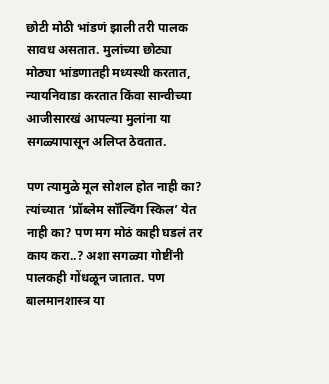छोटी मोठी भांडणं झाली तरी पालक सावध असतात. मुलांच्या छोट्या मोठ्या भांडणातही मध्यस्थी करतात, न्यायनिवाडा करतात किंवा सान्वीच्या आजीसारखं आपल्या मुलांना या सगळ्यापासून अलिप्त ठेवतात.

पण त्यामुळे मूल सोशल होत नाही का? त्यांच्यात ‘प्रॉब्लेम सॉल्विंग स्किल’ येत नाही का? पण मग मोठं काही घडलं तर काय करा..? अशा सगळ्या गोष्टींनी पालकही गोंधळून जातात. पण बालमानशास्त्र या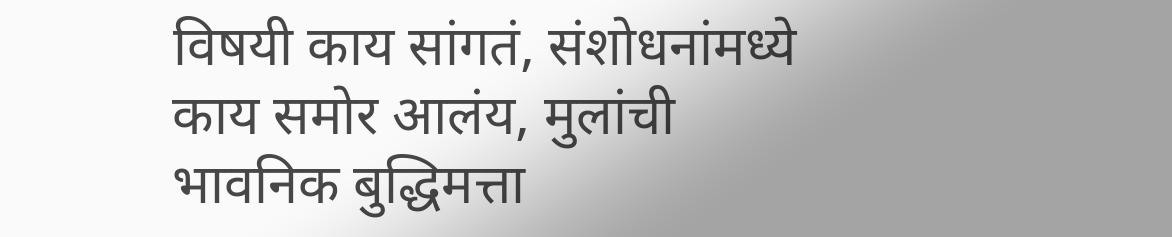विषयी काय सांगतं, संशोधनांमध्ये काय समोर आलंय, मुलांची भावनिक बुद्धिमत्ता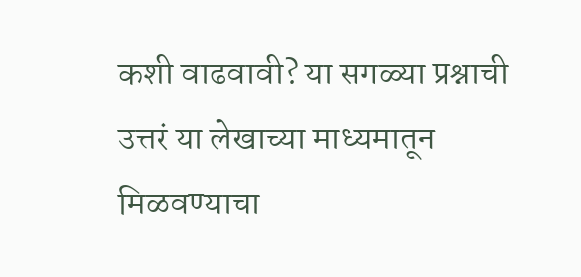कशी वाढवावी? या सगळ्या प्रश्नाची उत्तरं या लेखाच्या माध्यमातून मिळवण्याचा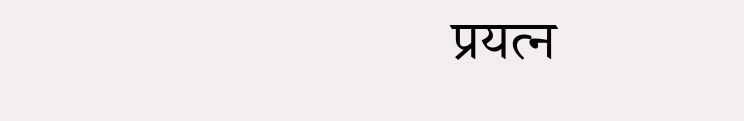प्रयत्न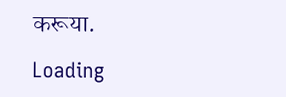करूया.

Loading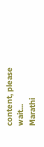content, please wait...
Marathi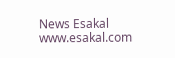News Esakal
www.esakal.com